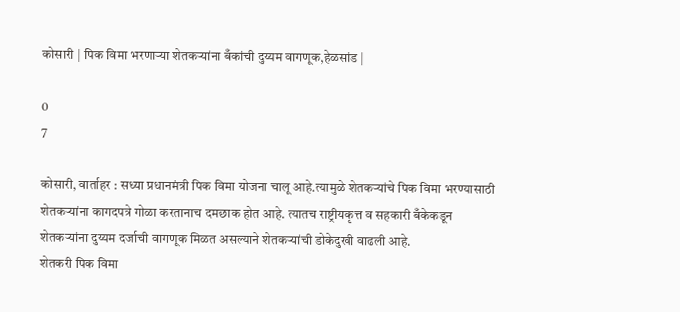कोसारी | पिक विमा भरणाऱ्या शेतकऱ्यांना बँकांची दुय्यम वागणूक,हेळसांड |

0
7

कोसारी, वार्ताहर : सध्या प्रधानमंत्री पिक विमा योजना चालू आहे.त्यामुळे शेतकऱ्यांचे पिक विमा भरण्यासाठी शेतकऱ्यांना कागदपत्रे गोळा करतानाच दमछाक होत आहे. त्यातच राष्ट्रीयकृत्त व सहकारी बँकेकडून शेतकऱ्यांना दुय्यम दर्जाची वागणूक मिळत असल्याने शेतकर्‍यांची डोकेदुखी वाढली आहे.
शेतकरी पिक विमा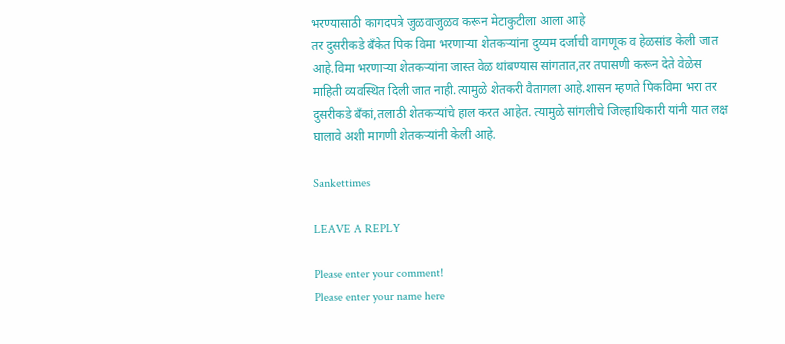भरण्यासाठी कागदपत्रे जुळवाजुळव करून मेटाकुटीला आला आहे
तर दुसरीकडे बँकेत पिक विमा भरणाऱ्या शेतकऱ्यांना दुय्यम दर्जाची वागणूक व हेळसांड केली जात आहे.विमा भरणाऱ्या शेतकऱ्यांना जास्त वेळ थांबण्यास सांगतात,तर तपासणी करून देते वेळेस माहिती व्यवस्थित दिली जात नाही.त्यामुळे शेतकरी वैतागला आहे.शासन म्हणते पिकविमा भरा तर दुसरीकडे बँकां,तलाठी शेतकऱ्यांचे हाल करत आहेत. त्यामुळे सांगलीचे जिल्हाधिकारी यांनी यात लक्ष घालावे अशी मागणी शेतकऱ्यांनी केली आहे.

Sankettimes

LEAVE A REPLY

Please enter your comment!
Please enter your name here